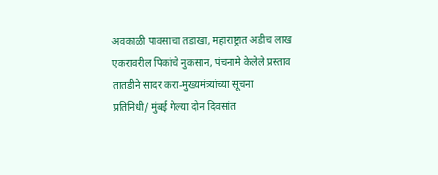अवकाळी पावसाचा तडाखा, महाराष्ट्रात अडीच लाख एकरावरील पिकांचे नुकसान, पंचनामे केलेले प्रस्ताव तातडीने सादर करा-मुख्यमंत्र्यांच्या सूचना
प्रतिनिधी/ मुंबई गेल्या दोन दिवसांत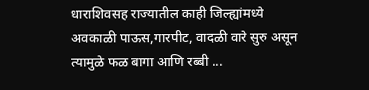धाराशिवसह राज्यातील काही जिल्ह्यांमध्ये अवकाळी पाऊस,गारपीट, वादळी वारे सुरु असून त्यामुळे फळ बागा आणि रब्बी ...